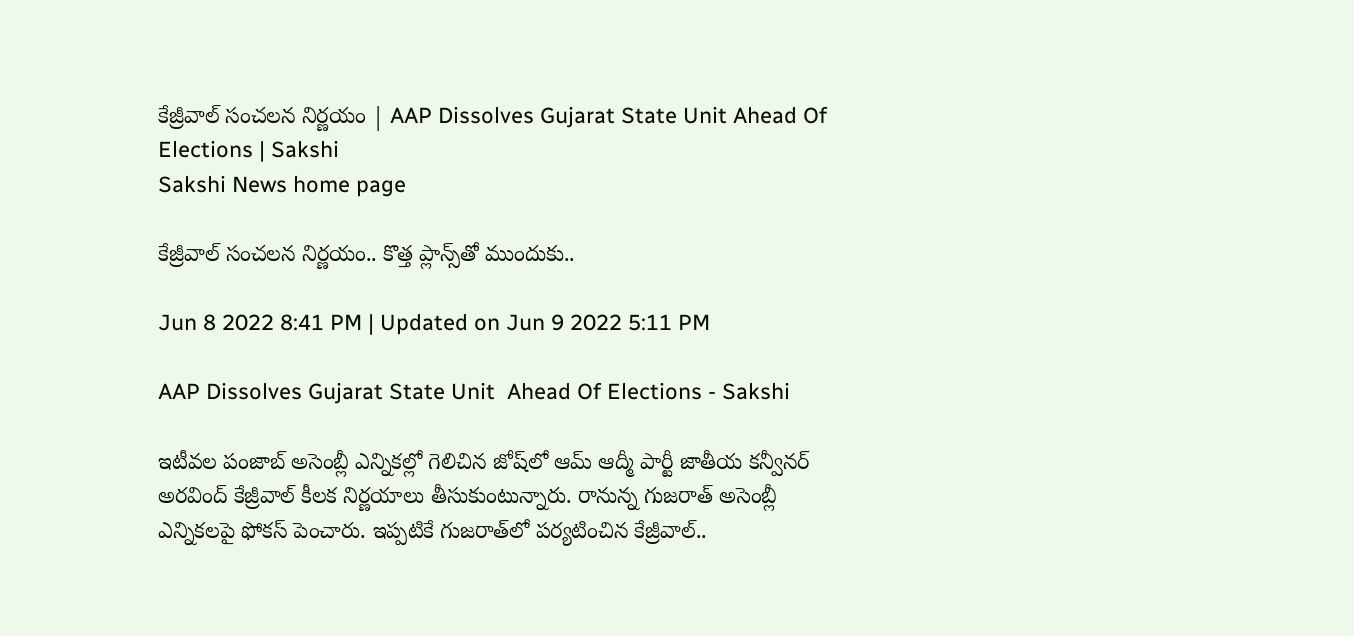కేజ్రీవాల్ సంచలన నిర్ణయం | AAP Dissolves Gujarat State Unit Ahead Of Elections | Sakshi
Sakshi News home page

కేజ్రీవాల్ సంచలన నిర్ణయం.. కొత్త ప్లాన్స్‌తో ముందుకు..

Jun 8 2022 8:41 PM | Updated on Jun 9 2022 5:11 PM

AAP Dissolves Gujarat State Unit  Ahead Of Elections - Sakshi

ఇటీవల పంజాబ్‌ అసెంబ్లీ ఎన్నికల్లో గెలిచిన జోష్‌లో ఆమ్‌ ఆద్మీ పార్టీ జాతీయ కన‍్వీనర్‌ అరవింద్‌ కేజ్రీవాల్‌ కీలక నిర్ణయాలు తీసుకుంటున్నారు. రానున్న గుజరాత్‌ అసెంబ్లీ ఎన్నికలపై ఫోకస్‌ పెంచారు. ఇ‍ప్పటికే గుజరాత్‌లో పర్యటించిన కేజ్రీవాల్‌..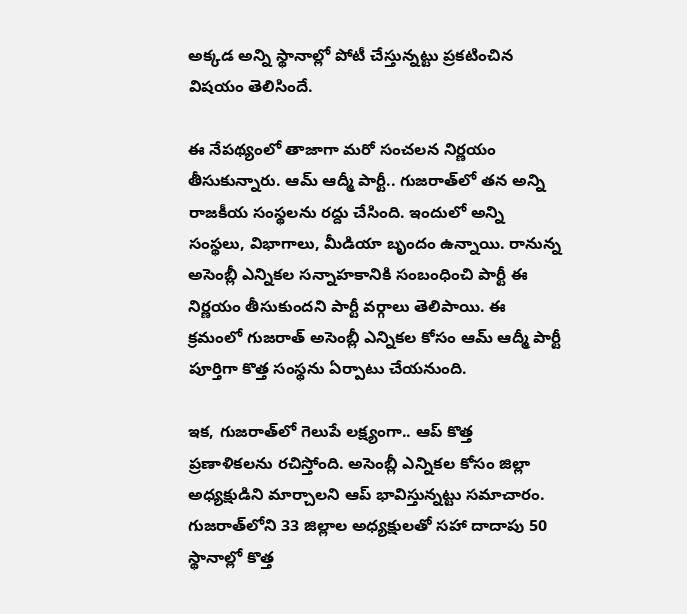అక్కడ అన్ని స్థానాల్లో పోటీ చేస్తున్నట్టు ప్రకటించిన విషయం తెలిసిందే.

ఈ నేపథ్యంలో తాజాగా మరో సంచలన నిర‍్ణయం తీసుకున్నారు. ఆమ్ ఆద్మీ పార్టీ.. గుజరాత్‌లో త‌న అన్ని రాజ‌కీయ‌ సంస్థలను రద్దు చేసింది. ఇందులో అన్ని సంస్థలు, విభాగాలు, మీడియా బృందం ఉన్నాయి. రానున్న అసెంబ్లీ ఎన్నికల సన్నాహకానికి సంబంధించి పార్టీ ఈ నిర్ణయం తీసుకుందని పార్టీ వ‌ర్గాలు తెలిపాయి. ఈ క్రమంలో గుజరాత్ అసెంబ్లీ ఎన్నికల కోసం ఆమ్ ఆద్మీ పార్టీ పూర్తిగా కొత్త సంస్థను ఏర్పాటు చేయనుంది.

ఇక, గుజరాత్‌లో గెలుపే లక్ష్యంగా.. ఆప్‌ కొత్త ప్రణాళికలను రచిస్తోంది. అసెంబ్లీ ఎన్నికల కోసం జిల్లా అధ్యక్షుడిని మార్చాల‌ని ఆప్ భావిస్తున్నట్టు సమాచారం. గుజరాత్‌లోని 33 జిల్లాల అధ్యక్షులతో సహా దాదాపు 50 స్థానాల్లో కొత్త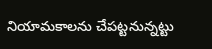నియామకాలను చేపట్టనున్నట్టు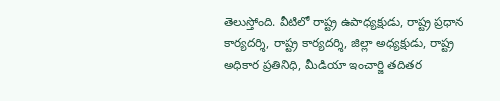తెలుస్తోంది. వీటిలో రాష్ట్ర ఉపాధ్యక్షుడు, రాష్ట్ర ప్రధాన కార్యదర్శి, రాష్ట్ర కార్యదర్శి, జిల్లా అధ్యక్షుడు, రాష్ట్ర అధికార ప్రతినిధి, మీడియా ఇంచార్జి తదితర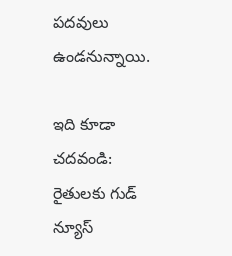పదవులు ఉండనున్నాయి.

ఇది కూడా చదవండి: రైతులకు గుడ్‌ న్యూస్‌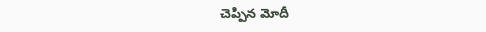చెప్పిన మోదీ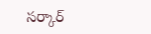సర్కార్‌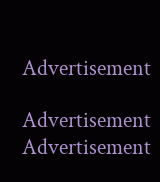Advertisement

Advertisement
Advertisement